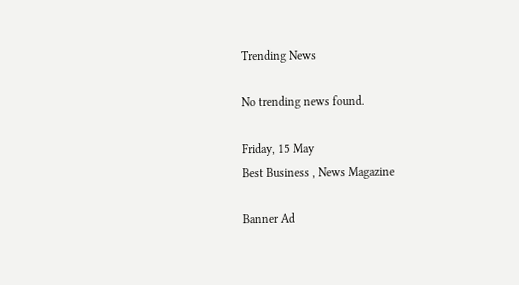Trending News

No trending news found.

Friday, 15 May
Best Business , News Magazine

Banner Ad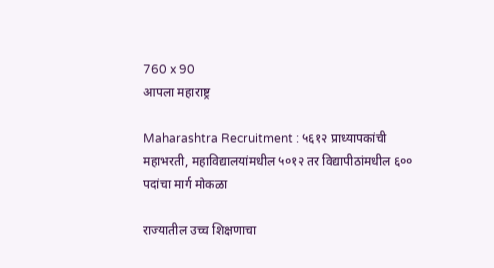760 x 90
आपला महाराष्ट्र

Maharashtra Recruitment : ५६१२ प्राध्यापकांची महाभरती, महाविद्यालयांमधील ५०१२ तर विद्यापीठांमधील ६०० पदांचा मार्ग मोकळा

राज्यातील उच्च शिक्षणाचा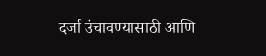दर्जा उंचावण्यासाठी आणि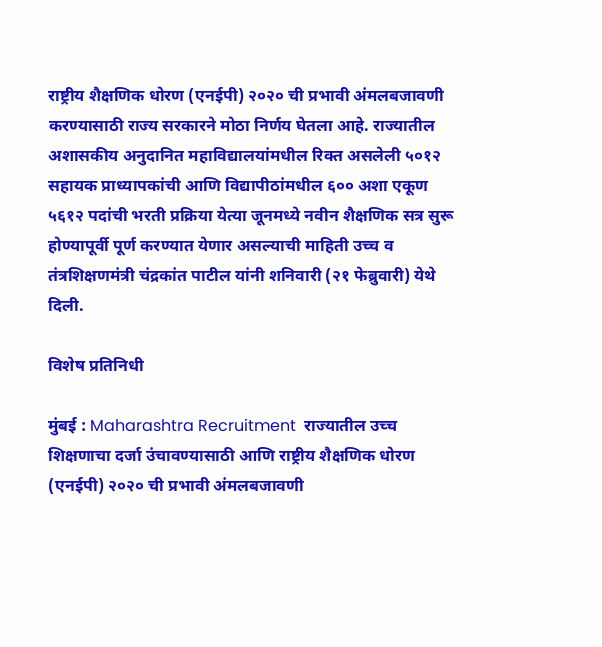राष्ट्रीय शैक्षणिक धोरण (एनईपी) २०२० ची प्रभावी अंमलबजावणी करण्यासाठी राज्य सरकारने मोठा निर्णय घेतला आहे. राज्यातील अशासकीय अनुदानित महाविद्यालयांमधील रिक्त असलेली ५०१२ सहायक प्राध्यापकांची आणि विद्यापीठांमधील ६०० अशा एकूण ५६१२ पदांची भरती प्रक्रिया येत्या जूनमध्ये नवीन शैक्षणिक सत्र सुरू होण्यापूर्वी पूर्ण करण्यात येणार असल्याची माहिती उच्च व तंत्रशिक्षणमंत्री चंद्रकांत पाटील यांनी शनिवारी (२१ फेब्रुवारी) येथे दिली.

विशेष प्रतिनिधी

मुंबई : Maharashtra Recruitment  राज्यातील उच्च शिक्षणाचा दर्जा उंचावण्यासाठी आणि राष्ट्रीय शैक्षणिक धोरण (एनईपी) २०२० ची प्रभावी अंमलबजावणी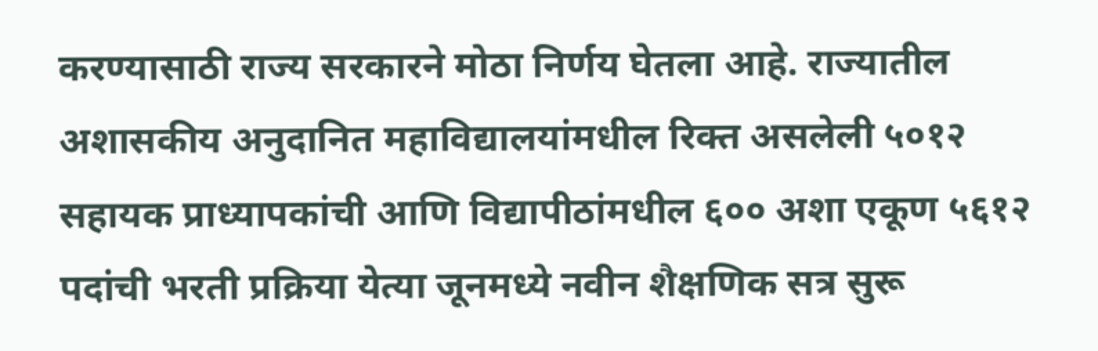करण्यासाठी राज्य सरकारने मोठा निर्णय घेतला आहे. राज्यातील अशासकीय अनुदानित महाविद्यालयांमधील रिक्त असलेली ५०१२ सहायक प्राध्यापकांची आणि विद्यापीठांमधील ६०० अशा एकूण ५६१२ पदांची भरती प्रक्रिया येत्या जूनमध्ये नवीन शैक्षणिक सत्र सुरू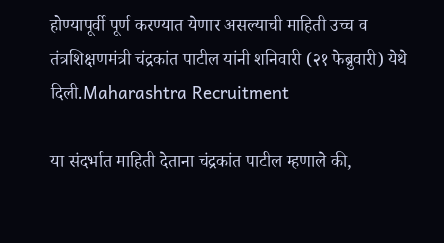होण्यापूर्वी पूर्ण करण्यात येणार असल्याची माहिती उच्च व तंत्रशिक्षणमंत्री चंद्रकांत पाटील यांनी शनिवारी (२१ फेब्रुवारी) येथे दिली.Maharashtra Recruitment

या संदर्भात माहिती देताना चंद्रकांत पाटील म्हणाले की,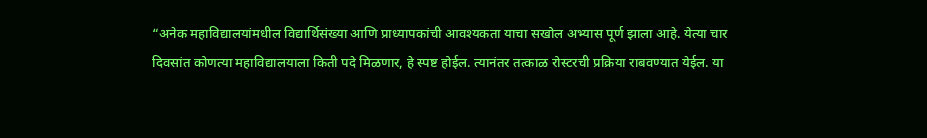“अनेक महाविद्यालयांमधील विद्यार्थिसंख्या आणि प्राध्यापकांची आवश्यकता याचा सखोल अभ्यास पूर्ण झाला आहे. येत्या चार दिवसांत कोणत्या महाविद्यालयाला किती पदे मिळणार, हे स्पष्ट होईल. त्यानंतर तत्काळ रोस्टरची प्रक्रिया राबवण्यात येईल. या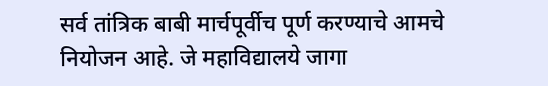सर्व तांत्रिक बाबी मार्चपूर्वीच पूर्ण करण्याचे आमचे नियोजन आहे. जे महाविद्यालये जागा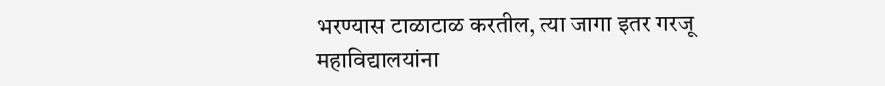भरण्यास टाळाटाळ करतील, त्या जागा इतर गरजू महाविद्यालयांना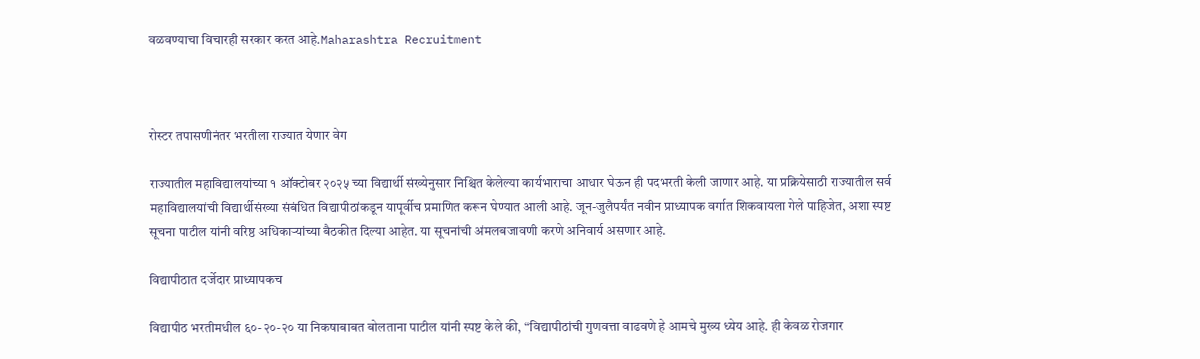वळवण्याचा विचारही सरकार करत आहे.Maharashtra Recruitment



रोस्टर तपासणीनंतर भरतीला राज्यात येणार वेग

राज्यातील महाविद्यालयांच्या १ ऑक्टोबर २०२५ च्या विद्यार्थी संख्येनुसार निश्चित केलेल्या कार्यभाराचा आधार घेऊन ही पदभरती केली जाणार आहे. या प्रक्रियेसाठी राज्यातील सर्व महाविद्यालयांची विद्यार्थीसंख्या संबंधित विद्यापीठांकडून यापूर्वीच प्रमाणित करून घेण्यात आली आहे. जून-जुलैपर्यंत नवीन प्राध्यापक वर्गात शिकवायला गेले पाहिजेत, अशा स्पष्ट सूचना पाटील यांनी वरिष्ठ अधिकाऱ्यांच्या बैठकीत दिल्या आहेत. या सूचनांची अंमलबजावणी करणे अनिवार्य असणार आहे.

विद्यापीठात दर्जेदार प्राध्यापकच

विद्यापीठ भरतीमधील ६०-२०-२० या निकषाबाबत बोलताना पाटील यांनी स्पष्ट केले की, “विद्यापीठांची गुणवत्ता वाढवणे हे आमचे मुख्य ध्येय आहे. ही केवळ रोजगार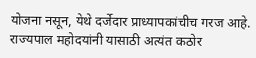योजना नसून, येथे दर्जेदार प्राध्यापकांचीच गरज आहे. राज्यपाल महोदयांनी यासाठी अत्यंत कठोर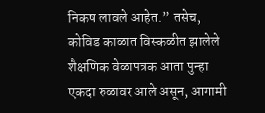निकष लावले आहेत.” तसेच, कोविड काळात विस्कळीत झालेले शैक्षणिक वेळापत्रक आता पुन्हा एकदा रुळावर आले असून, आगामी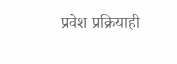प्रवेश प्रक्रियाही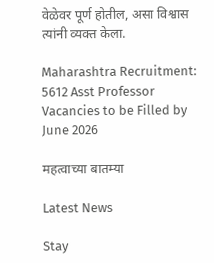वेळेवर पूर्ण होतील, असा विश्वास त्यांनी व्यक्त केला.

Maharashtra Recruitment: 5612 Asst Professor Vacancies to be Filled by June 2026

महत्वाच्या बातम्या

Latest News

Stay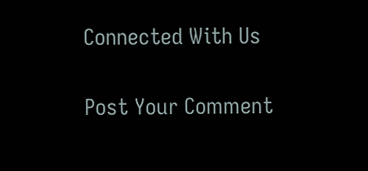Connected With Us

Post Your Comment